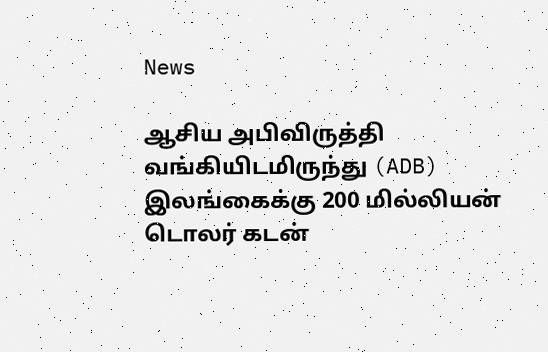News

ஆசிய அபிவிருத்தி வங்கியிடமிருந்து (ADB) இலங்கைக்கு 200 மில்லியன் டொலர் கடன்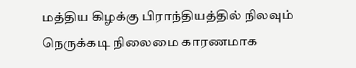மத்திய கிழக்கு பிராந்தியத்தில் நிலவும் நெருக்கடி நிலைமை காரணமாக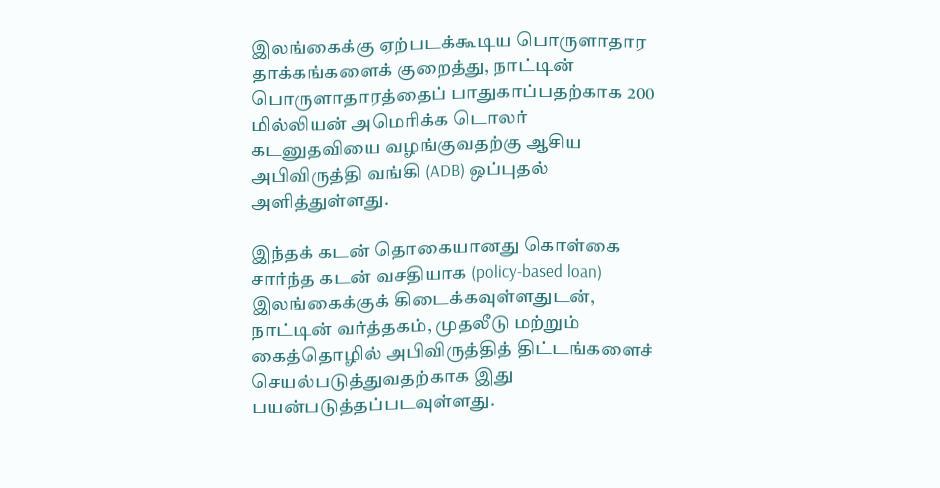இலங்கைக்கு ஏற்படக்கூடிய பொருளாதார தாக்கங்களைக் குறைத்து, நாட்டின் பொருளாதாரத்தைப் பாதுகாப்பதற்காக 200 மில்லியன் அமெரிக்க டொலர் கடனுதவியை வழங்குவதற்கு ஆசிய அபிவிருத்தி வங்கி (ADB) ஒப்புதல் அளித்துள்ளது.

இந்தக் கடன் தொகையானது கொள்கை சார்ந்த கடன் வசதியாக (policy-based loan) இலங்கைக்குக் கிடைக்கவுள்ளதுடன், நாட்டின் வர்த்தகம், முதலீடு மற்றும் கைத்தொழில் அபிவிருத்தித் திட்டங்களைச் செயல்படுத்துவதற்காக இது பயன்படுத்தப்படவுள்ளது.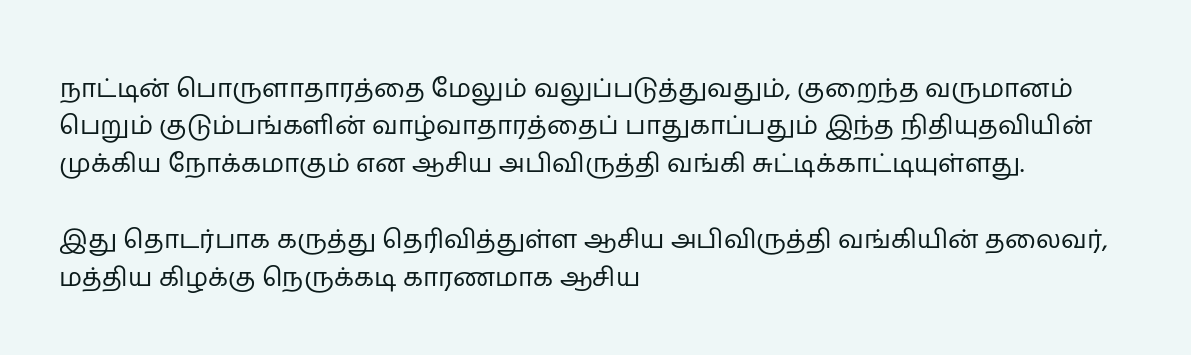நாட்டின் பொருளாதாரத்தை மேலும் வலுப்படுத்துவதும், குறைந்த வருமானம் பெறும் குடும்பங்களின் வாழ்வாதாரத்தைப் பாதுகாப்பதும் இந்த நிதியுதவியின் முக்கிய நோக்கமாகும் என ஆசிய அபிவிருத்தி வங்கி சுட்டிக்காட்டியுள்ளது.

இது தொடர்பாக கருத்து தெரிவித்துள்ள ஆசிய அபிவிருத்தி வங்கியின் தலைவர், மத்திய கிழக்கு நெருக்கடி காரணமாக ஆசிய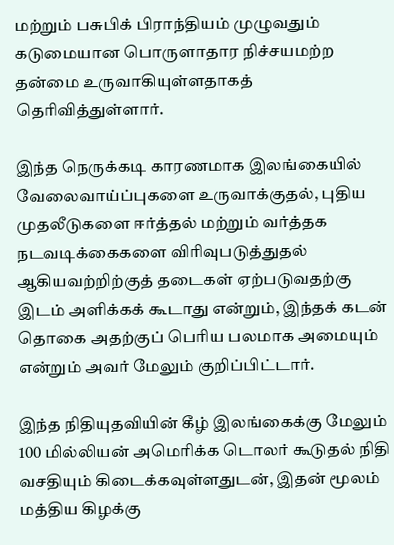மற்றும் பசுபிக் பிராந்தியம் முழுவதும் கடுமையான பொருளாதார நிச்சயமற்ற தன்மை உருவாகியுள்ளதாகத் தெரிவித்துள்ளார்.

இந்த நெருக்கடி காரணமாக இலங்கையில் வேலைவாய்ப்புகளை உருவாக்குதல், புதிய முதலீடுகளை ஈர்த்தல் மற்றும் வர்த்தக நடவடிக்கைகளை விரிவுபடுத்துதல் ஆகியவற்றிற்குத் தடைகள் ஏற்படுவதற்கு இடம் அளிக்கக் கூடாது என்றும், இந்தக் கடன் தொகை அதற்குப் பெரிய பலமாக அமையும் என்றும் அவர் மேலும் குறிப்பிட்டார்.

இந்த நிதியுதவியின் கீழ் இலங்கைக்கு மேலும் 100 மில்லியன் அமெரிக்க டொலர் கூடுதல் நிதி வசதியும் கிடைக்கவுள்ளதுடன், இதன் மூலம் மத்திய கிழக்கு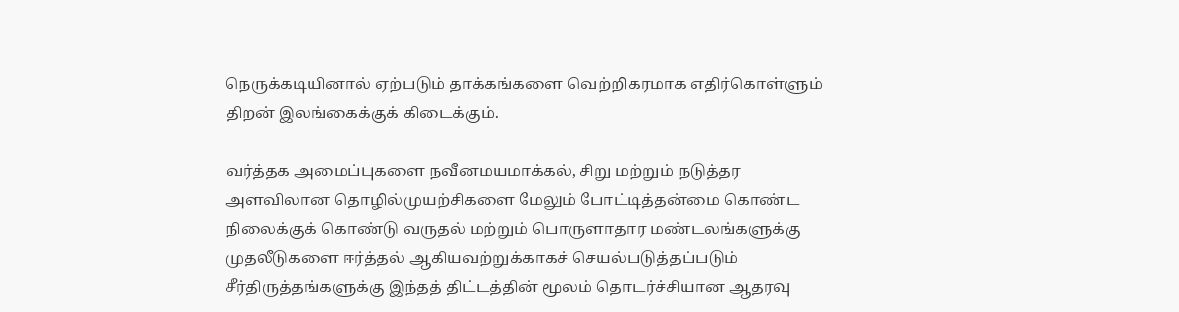நெருக்கடியினால் ஏற்படும் தாக்கங்களை வெற்றிகரமாக எதிர்கொள்ளும் திறன் இலங்கைக்குக் கிடைக்கும்.

வர்த்தக அமைப்புகளை நவீனமயமாக்கல், சிறு மற்றும் நடுத்தர அளவிலான தொழில்முயற்சிகளை மேலும் போட்டித்தன்மை கொண்ட நிலைக்குக் கொண்டு வருதல் மற்றும் பொருளாதார மண்டலங்களுக்கு முதலீடுகளை ஈர்த்தல் ஆகியவற்றுக்காகச் செயல்படுத்தப்படும் சீர்திருத்தங்களுக்கு இந்தத் திட்டத்தின் மூலம் தொடர்ச்சியான ஆதரவு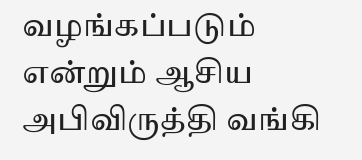வழங்கப்படும் என்றும் ஆசிய அபிவிருத்தி வங்கி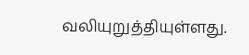வலியுறுத்தியுள்ளது.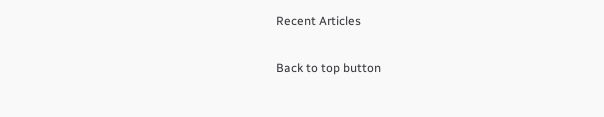Recent Articles

Back to top button